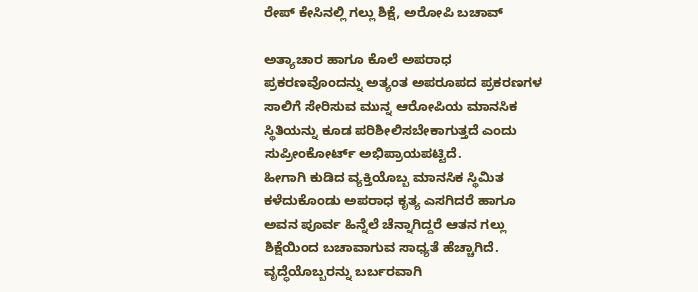ರೇಪ್ ಕೇಸಿನಲ್ಲಿ ಗಲ್ಲು ಶಿಕ್ಷೆ, ಅರೋಪಿ ಬಚಾವ್

ಅತ್ಯಾಚಾರ ಹಾಗೂ ಕೊಲೆ ಅಪರಾಧ ಪ್ರಕರಣವೊಂದನ್ನು ಅತ್ಯಂತ ಅಪರೂಪದ ಪ್ರಕರಣಗಳ ಸಾಲಿಗೆ ಸೇರಿಸುವ ಮುನ್ನ ಆರೋಪಿಯ ಮಾನಸಿಕ ಸ್ಥಿತಿಯನ್ನು ಕೂಡ ಪರಿಶೀಲಿಸಬೇಕಾಗುತ್ತದೆ ಎಂದು ಸುಪ್ರೀಂಕೋರ್ಟ್ ಅಭಿಪ್ರಾಯಪಟ್ಟಿದೆ.
ಹೀಗಾಗಿ ಕುಡಿದ ವ್ಯಕ್ತಿಯೊಬ್ಬ ಮಾನಸಿಕ ಸ್ಥಿಮಿತ ಕಳೆದುಕೊಂಡು ಅಪರಾಧ ಕೃತ್ಯ ಎಸಗಿದರೆ ಹಾಗೂ ಅವನ ಪೂರ್ವ ಹಿನ್ನೆಲೆ ಚೆನ್ನಾಗಿದ್ದರೆ ಆತನ ಗಲ್ಲು ಶಿಕ್ಷೆಯಿಂದ ಬಚಾವಾಗುವ ಸಾಧ್ಯತೆ ಹೆಚ್ಚಾಗಿದೆ.
ವೃದ್ಧೆಯೊಬ್ಬರನ್ನು ಬರ್ಬರವಾಗಿ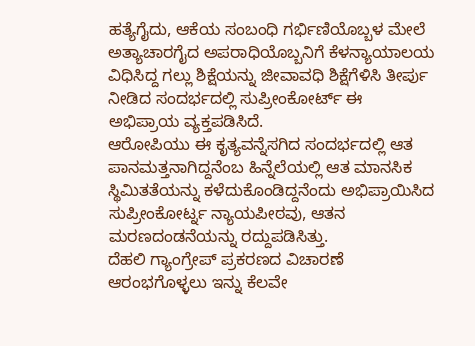ಹತ್ಯೆಗೈದು, ಆಕೆಯ ಸಂಬಂಧಿ ಗರ್ಭಿಣಿಯೊಬ್ಬಳ ಮೇಲೆ ಅತ್ಯಾಚಾರಗೈದ ಅಪರಾಧಿಯೊಬ್ಬನಿಗೆ ಕೆಳನ್ಯಾಯಾಲಯ ವಿಧಿಸಿದ್ದ ಗಲ್ಲು ಶಿಕ್ಷೆಯನ್ನು ಜೀವಾವಧಿ ಶಿಕ್ಷೆಗೆಳಿಸಿ ತೀರ್ಪು ನೀಡಿದ ಸಂದರ್ಭದಲ್ಲಿ ಸುಪ್ರೀಂಕೋರ್ಟ್ ಈ ಅಭಿಪ್ರಾಯ ವ್ಯಕ್ತಪಡಿಸಿದೆ.
ಆರೋಪಿಯು ಈ ಕೃತ್ಯವನ್ನೆಸಗಿದ ಸಂದರ್ಭದಲ್ಲಿ ಆತ ಪಾನಮತ್ತನಾಗಿದ್ದನೆಂಬ ಹಿನ್ನೆಲೆಯಲ್ಲಿ ಆತ ಮಾನಸಿಕ ಸ್ಥಿಮಿತತೆಯನ್ನು ಕಳೆದುಕೊಂಡಿದ್ದನೆಂದು ಅಭಿಪ್ರಾಯಿಸಿದ ಸುಪ್ರೀಂಕೋರ್ಟ್ನ ನ್ಯಾಯಪೀಠವು, ಆತನ ಮರಣದಂಡನೆಯನ್ನು ರದ್ದುಪಡಿಸಿತ್ತು.
ದೆಹಲಿ ಗ್ಯಾಂಗ್ರೇಪ್ ಪ್ರಕರಣದ ವಿಚಾರಣೆ ಆರಂಭಗೊಳ್ಳಲು ಇನ್ನು ಕೆಲವೇ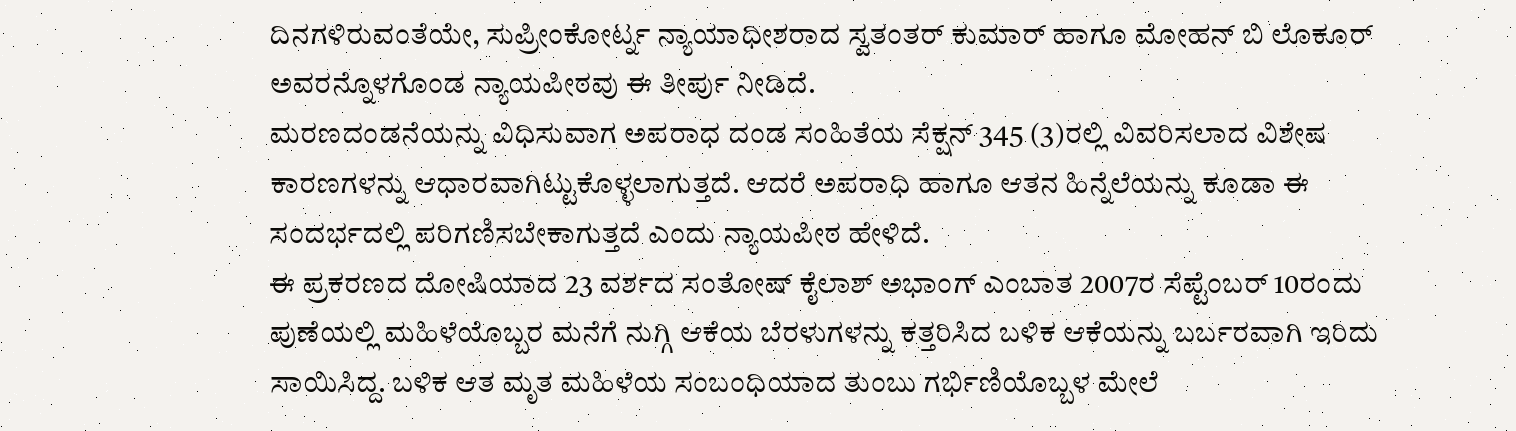ದಿನಗಳಿರುವಂತೆಯೇ, ಸುಪ್ರೀಂಕೋರ್ಟ್ನ ನ್ಯಾಯಾಧೀಶರಾದ ಸ್ವತಂತರ್ ಕುಮಾರ್ ಹಾಗೂ ಮೋಹನ್ ಬಿ ಲೊಕೂರ್ ಅವರನ್ನೊಳಗೊಂಡ ನ್ಯಾಯಪೀಠವು ಈ ತೀರ್ಪು ನೀಡಿದೆ.
ಮರಣದಂಡನೆಯನ್ನು ವಿಧಿಸುವಾಗ ಅಪರಾಧ ದಂಡ ಸಂಹಿತೆಯ ಸೆಕ್ಷನ್ 345 (3)ರಲ್ಲಿ ವಿವರಿಸಲಾದ ವಿಶೇಷ ಕಾರಣಗಳನ್ನು ಆಧಾರವಾಗಿಟ್ಟುಕೊಳ್ಳಲಾಗುತ್ತದೆ. ಆದರೆ ಅಪರಾಧಿ ಹಾಗೂ ಆತನ ಹಿನ್ನೆಲೆಯನ್ನು ಕೂಡಾ ಈ ಸಂದರ್ಭದಲ್ಲಿ ಪರಿಗಣಿಸಬೇಕಾಗುತ್ತದೆ ಎಂದು ನ್ಯಾಯಪೀಠ ಹೇಳಿದೆ.
ಈ ಪ್ರಕರಣದ ದೋಷಿಯಾದ 23 ವರ್ಶದ ಸಂತೋಷ್ ಕೈಲಾಶ್ ಅಭಾಂಗ್ ಎಂಬಾತ 2007ರ ಸೆಪ್ಟೆಂಬರ್ 10ರಂದು ಪುಣೆಯಲ್ಲಿ ಮಹಿಳೆಯೊಬ್ಬರ ಮನೆಗೆ ನುಗ್ಗಿ ಆಕೆಯ ಬೆರಳುಗಳನ್ನು ಕತ್ತರಿಸಿದ ಬಳಿಕ ಆಕೆಯನ್ನು ಬರ್ಬರವಾಗಿ ಇರಿದು ಸಾಯಿಸಿದ್ದ. ಬಳಿಕ ಆತ ಮೃತ ಮಹಿಳೆಯ ಸಂಬಂಧಿಯಾದ ತುಂಬು ಗರ್ಭಿಣಿಯೊಬ್ಬಳ ಮೇಲೆ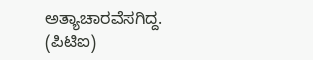ಅತ್ಯಾಚಾರವೆಸಗಿದ್ದ. (ಪಿಟಿಐ)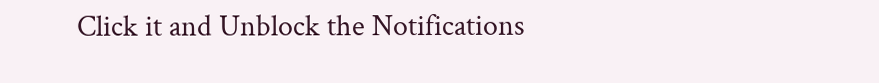Click it and Unblock the Notifications